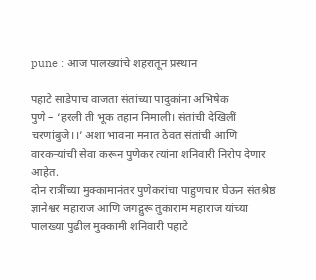pune : आज पालख्यांचे शहरातून प्रस्थान

पहाटे साडेपाच वाजता संतांच्या पादुकांना अभिषेक
पुणे – ‘हरली ती भूक तहान निमाली। संतांची देखिलीं चरणांबुजे।।’ अशा भावना मनात ठेवत संतांची आणि वारकऱ्यांची सेवा करून पुणेकर त्यांना शनिवारी निरोप देणार आहेत.
दोन रात्रींच्या मुक्कामानंतर पुणेकरांचा पाहुणचार घेऊन संतश्रेष्ठ ज्ञानेश्वर महाराज आणि जगद्गुरू तुकाराम महाराज यांच्या पालख्या पुढील मुक्कामी शनिवारी पहाटे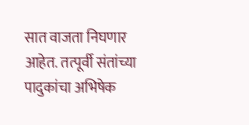सात वाजता निघणार आहेत. तत्पूर्वी संतांच्या पादुकांचा अभिषेक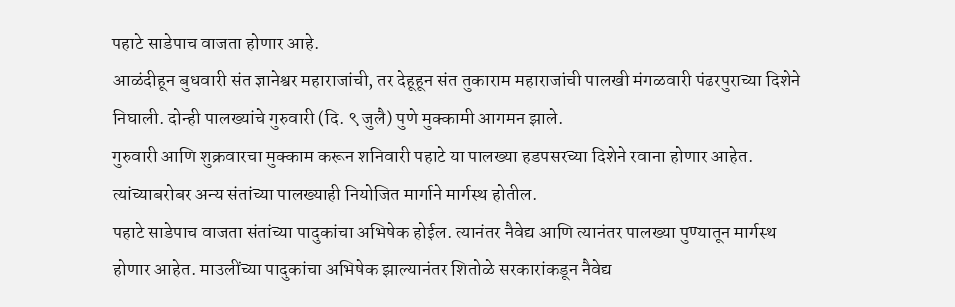पहाटे साडेपाच वाजता होणार आहे.
आळंदीहून बुधवारी संत ज्ञानेश्वर महाराजांची, तर देहूहून संत तुकाराम महाराजांची पालखी मंगळवारी पंढरपुराच्या दिशेने निघाली. दोन्ही पालख्यांचे गुरुवारी (दि. ९ जुलै) पुणे मुक्कामी आगमन झाले.
गुरुवारी आणि शुक्रवारचा मुक्काम करून शनिवारी पहाटे या पालख्या हडपसरच्या दिशेने रवाना होणार आहेत. त्यांच्याबरोबर अन्य संतांच्या पालख्याही नियोजित मार्गाने मार्गस्थ होतील.
पहाटे साडेपाच वाजता संतांच्या पादुकांचा अभिषेक होईल. त्यानंतर नैवेद्य आणि त्यानंतर पालख्या पुण्यातून मार्गस्थ होणार आहेत. माउलींच्या पादुकांचा अभिषेक झाल्यानंतर शितोळे सरकारांकडून नैवेद्य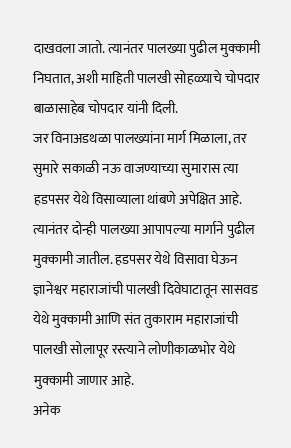दाखवला जातो. त्यानंतर पालख्या पुढील मुक्कामी निघतात, अशी माहिती पालखी सोहळ्याचे चोपदार बाळासाहेब चोपदार यांनी दिली.
जर विनाअडथळा पालख्यांना मार्ग मिळाला, तर सुमारे सकाळी नऊ वाजण्याच्या सुमारास त्या हडपसर येथे विसाव्याला थांबणे अपेक्षित आहे. त्यानंतर दोन्ही पालख्या आपापल्या मार्गाने पुढील मुक्कामी जातील. हडपसर येथे विसावा घेऊन ज्ञानेश्वर महाराजांची पालखी दिवेघाटातून सासवड येथे मुक्कामी आणि संत तुकाराम महाराजांची पालखी सोलापूर रस्त्याने लोणीकाळभोर येथे मुक्कामी जाणार आहे.
अनेक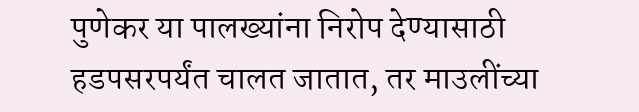पुणेकर या पालख्यांना निरोप देण्यासाठी हडपसरपर्यंत चालत जातात, तर माउलींच्या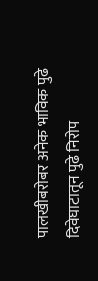पालखीबरोबर अनेक भाविक पुढे दिवेघाटातून पुढे निरोप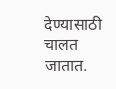देण्यासाठी चालत जातात.